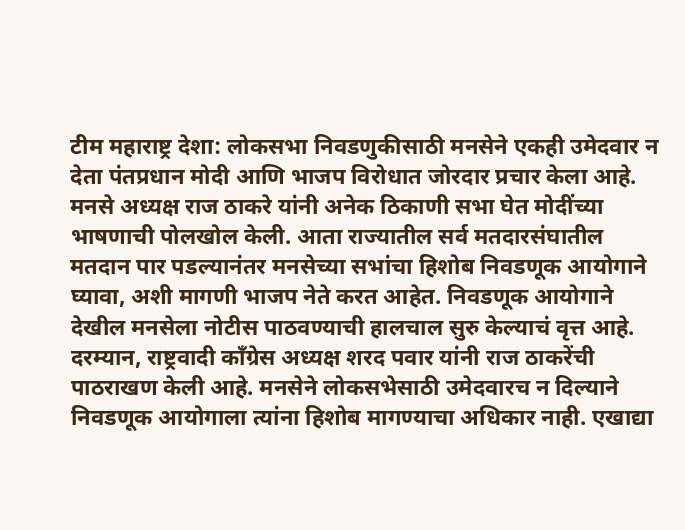टीम महाराष्ट्र देशा: लोकसभा निवडणुकीसाठी मनसेने एकही उमेदवार न देता पंतप्रधान मोदी आणि भाजप विरोधात जोरदार प्रचार केला आहे. मनसे अध्यक्ष राज ठाकरे यांनी अनेक ठिकाणी सभा घेत मोदींच्या भाषणाची पोलखोल केली. आता राज्यातील सर्व मतदारसंघातील मतदान पार पडल्यानंतर मनसेच्या सभांचा हिशोब निवडणूक आयोगाने घ्यावा, अशी मागणी भाजप नेते करत आहेत. निवडणूक आयोगाने देखील मनसेला नोटीस पाठवण्याची हालचाल सुरु केल्याचं वृत्त आहे.
दरम्यान, राष्ट्रवादी कॉंग्रेस अध्यक्ष शरद पवार यांनी राज ठाकरेंची पाठराखण केली आहे. मनसेने लोकसभेसाठी उमेदवारच न दिल्याने निवडणूक आयोगाला त्यांना हिशोब मागण्याचा अधिकार नाही. एखाद्या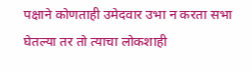पक्षाने कोणताही उमेदवार उभा न करता सभा घेतल्या तर तो त्याचा लोकशाही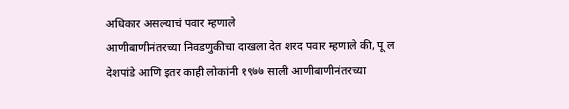अधिकार असल्याचं पवार म्हणाले
आणीबाणीनंतरच्या निवडणुकीचा दाखला देत शरद पवार म्हणाले की, पू ल देशपांडे आणि इतर काही लोकांनी १९७७ साली आणीबाणीनंतरच्या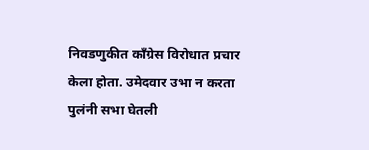निवडणुकीत कॉंग्रेस विरोधात प्रचार केला होता. उमेदवार उभा न करता पुलंनी सभा घेतली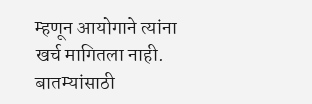म्हणून आयोगाने त्यांना खर्च मागितला नाही.
बातम्यांसाठी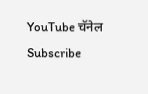YouTube चॅनेल Subscribe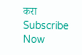करा
Subscribe Now